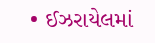• ઈઝરાયેલમાં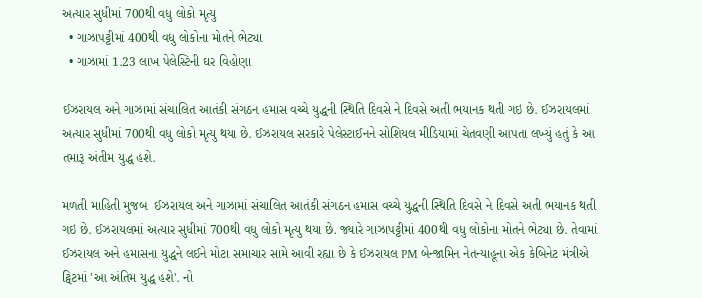અત્યાર સુધીમાં 700થી વધુ લોકો મૃત્યુ
  • ગાઝાપટ્ટીમાં 400થી વધુ લોકોના મોતને ભેટ્યા
  • ગાઝામાં 1.23 લાખ પેલેસ્ટિની ઘર વિહોણા

ઈઝરાયલ અને ગાઝામાં સંચાલિત આતંકી સંગઠન હમાસ વચ્ચે યુદ્ધની સ્થિતિ દિવસે ને દિવસે અતી ભયાનક થતી ગઇ છે. ઈઝરાયલમાં અત્યાર સુધીમાં 700થી વધુ લોકો મૃત્યુ થયા છે. ઈઝરાયલ સરકારે પેલેસ્ટાઈનને સોશિયલ મીડિયામાં ચેતવણી આપતા લખ્યું હતું કે આ તમારૂ અંતીમ યુદ્ધ હશે.

મળતી માહિતી મુજબ  ઈઝરાયલ અને ગાઝામાં સંચાલિત આતંકી સંગઠન હમાસ વચ્ચે યુદ્ધની સ્થિતિ દિવસે ને દિવસે અતી ભયાનક થતી ગઇ છે. ઈઝરાયલમાં અત્યાર સુધીમાં 700થી વધુ લોકો મૃત્યુ થયા છે. જ્યારે ગાઝાપટ્ટીમાં 400થી વધુ લોકોના મોતને ભેટ્યા છે. તેવામાં ઈઝરાયલ અને હમાસના યુદ્ધને લઈને મોટા સમાચાર સામે આવી રહ્યા છે કે ઈઝરાયલ PM બેન્જામિન નેતન્યાહૂના એક કેબિનેટ મંત્રીએ ટ્વિટમાં 'આ અંતિમ યુદ્ધ હશે'. નો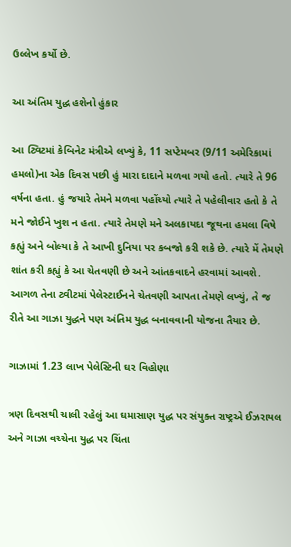ઉલ્લેખ કર્યો છે.

આ અંતિમ યુદ્ધ હશેનો હુંકાર

આ ટ્વિટમાં કેબિનેટ મંત્રીએ લખ્યું કે, 11 સપ્ટેમબર (9/11 અમેરિકામાં હમલો)ના એક દિવસ પછી હું મારા દાદાને મળવા ગયો હતો. ત્યારે તે 96 વર્ષના હતા. હું જયારે તેમને મળવા પહોંચ્યો ત્યારે તે પહેલીવાર હતો કે તે મને જોઈને ખુશ ન હતા. ત્યારે તેમણે મને અલકાયદા જૂથના હમલા વિષે કહ્યું અને બોલ્યા કે તે આખી દુનિયા પર કબજો કરી શકે છે. ત્યારે મેં તેમણે શાંત કરી કહ્યું કે આ ચેતવણી છે અને આંતકવાદને હરવામાં આવશે. આગળ તેના ટ્વીટમાં પેલેસ્ટાઈનને ચેતવણી આપતા તેમણે લખ્યું, તે જ રીતે આ ગાઝા યુદ્ધને પણ અંતિમ યુદ્ધ બનાવવાની યોજના તૈયાર છે.

ગાઝામાં 1.23 લાખ પેલેસ્ટિની ઘર વિહોણા

ત્રણ દિવસથી ચાલી રહેલું આ ઘમાસાણ યુદ્ધ પર સંયુક્ત રાષ્ટ્રએ ઈઝરાયલ અને ગાઝા વચ્ચેના યુદ્ધ પર ચિંતા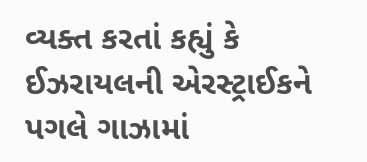વ્યક્ત કરતાં કહ્યું કે ઈઝરાયલની એરસ્ટ્રાઈકને પગલે ગાઝામાં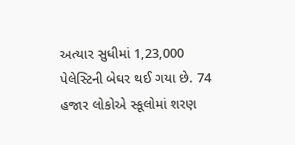અત્યાર સુધીમાં 1,23,000 પેલેસ્ટિની બેઘર થઈ ગયા છે. 74 હજાર લોકોએ સ્કૂલોમાં શરણ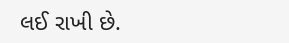લઈ રાખી છે.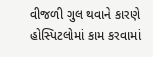વીજળી ગુલ થવાને કારણે હોસ્પિટલોમાં કામ કરવામાં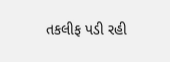તકલીફ પડી રહી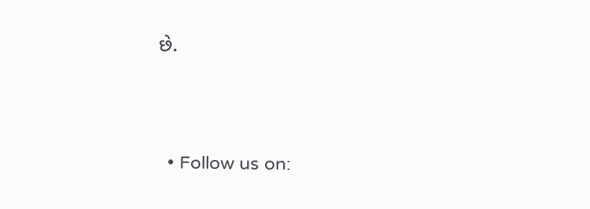છે.




  • Follow us on: